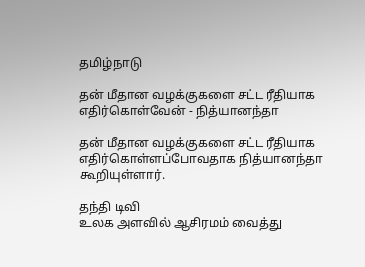தமிழ்நாடு

தன் மீதான வழக்குகளை சட்ட ரீதியாக எதிர்கொள்வேன் - நித்யானந்தா

தன் மீதான வழக்குகளை சட்ட ரீதியாக எதிர்கொள்ளப்போவதாக நித்யானந்தா கூறியுள்ளார்.

தந்தி டிவி
உலக அளவில் ஆசிரமம் வைத்து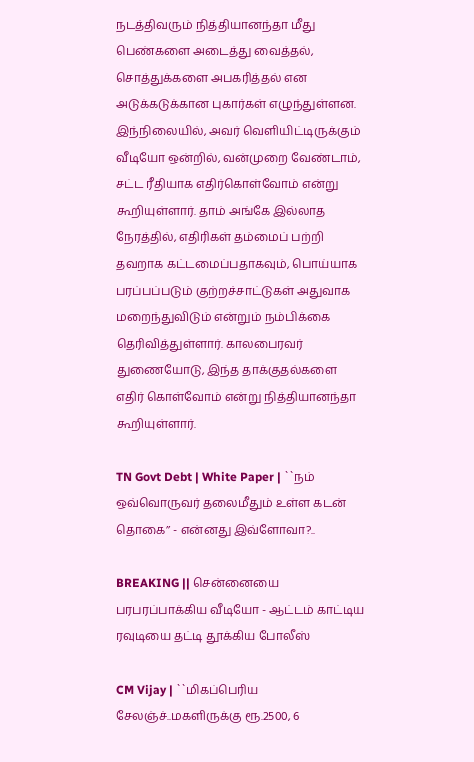நடத்திவரும் நித்தியானந்தா மீது பெண்களை அடைத்து வைத்தல், சொத்துக்களை அபகரித்தல் என அடுக்கடுக்கான புகார்கள் எழுந்துள்ளன. இந்நிலையில், அவர் வெளியிட்டிருக்கும் வீடியோ ஒன்றில், வன்முறை வேண்டாம், சட்ட ரீதியாக எதிர்கொள்வோம் என்று கூறியுள்ளார். தாம் அங்கே இல்லாத நேரத்தில், எதிரிகள் தம்மைப் பற்றி தவறாக கட்டமைப்பதாகவும், பொய்யாக பரப்பப்படும் குற்றச்சாட்டுகள் அதுவாக மறைந்துவிடும் என்றும் நம்பிக்கை தெரிவித்துள்ளார். காலபைரவர் துணையோடு, இந்த தாக்குதல்களை எதிர் கொள்வோம் என்று நித்தியானந்தா கூறியுள்ளார்.

TN Govt Debt | White Paper | ``நம் ஒவ்வொருவர் தலைமீதும் உள்ள கடன் தொகை’’ - என்னது இவ்ளோவா?..

BREAKING || சென்னையை பரபரப்பாக்கிய வீடியோ - ஆட்டம் காட்டிய ரவுடியை தட்டி தூக்கிய போலீஸ்

CM Vijay | ``மிகப்பெரிய சேலஞ்ச்..மகளிருக்கு ரூ.2500, 6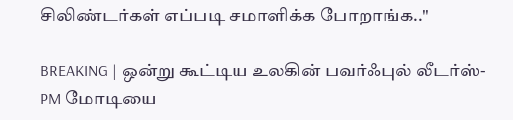சிலிண்டர்கள் எப்படி சமாளிக்க போறாங்க..''

BREAKING | ஒன்று கூட்டிய உலகின் பவர்ஃபுல் லீடர்ஸ்-PM மோடியை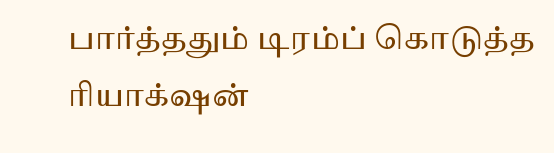பார்த்ததும் டிரம்ப் கொடுத்த ரியாக்‌ஷன்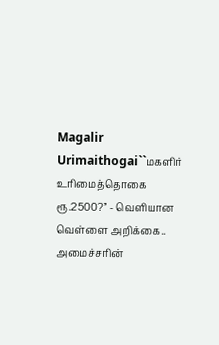Magalir Urimaithogai``மகளிர் உரிமைத்தொகை ரூ.2500?’’ - வெளியான வெள்ளை அறிக்கை.. அமைச்சரின்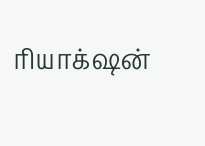ரியாக்‌ஷன்